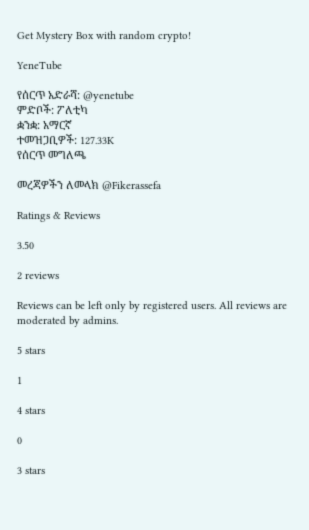Get Mystery Box with random crypto!

YeneTube

የሰርጥ አድራሻ: @yenetube
ምድቦች: ፖለቲካ
ቋንቋ: አማርኛ
ተመዝጋቢዎች: 127.33K
የሰርጥ መግለጫ

መረጃዎችን ለመላክ @Fikerassefa

Ratings & Reviews

3.50

2 reviews

Reviews can be left only by registered users. All reviews are moderated by admins.

5 stars

1

4 stars

0

3 stars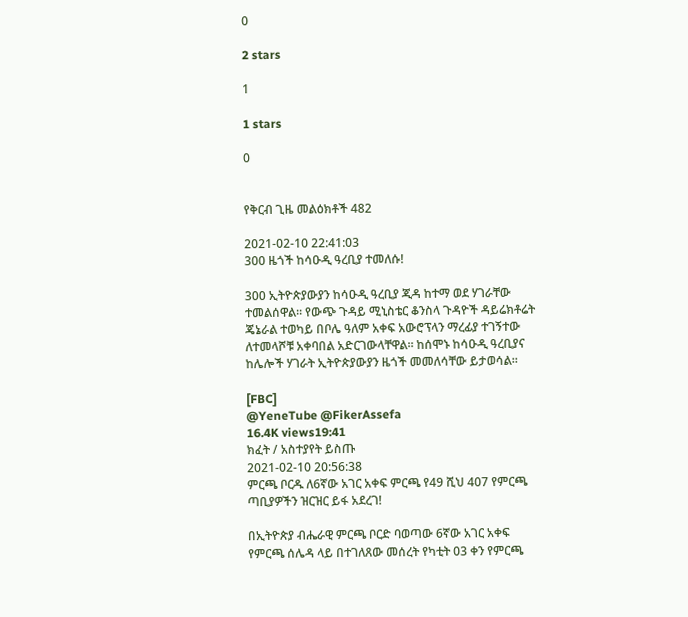0

2 stars

1

1 stars

0


የቅርብ ጊዜ መልዕክቶች 482

2021-02-10 22:41:03
300 ዜጎች ከሳዑዲ ዓረቢያ ተመለሱ!

300 ኢትዮጵያውያን ከሳዑዲ ዓረቢያ ጂዳ ከተማ ወደ ሃገራቸው ተመልሰዋል። የውጭ ጉዳይ ሚኒስቴር ቆንስላ ጉዳዮች ዳይሬክቶሬት ጄኔራል ተወካይ በቦሌ ዓለም አቀፍ አውሮፕላን ማረፊያ ተገኝተው ለተመላሾቹ አቀባበል አድርገውላቸዋል። ከሰሞኑ ከሳዑዲ ዓረቢያና ከሌሎች ሃገራት ኢትዮጵያውያን ዜጎች መመለሳቸው ይታወሳል።

[FBC]
@YeneTube @FikerAssefa
16.4K views19:41
ክፈት / አስተያየት ይስጡ
2021-02-10 20:56:38
ምርጫ ቦርዱ ለ6ኛው አገር አቀፍ ምርጫ የ49 ሺህ 407 የምርጫ ጣቢያዎችን ዝርዝር ይፋ አደረገ!

በኢትዮጵያ ብሔራዊ ምርጫ ቦርድ ባወጣው 6ኛው አገር አቀፍ የምርጫ ሰሌዳ ላይ በተገለጸው መሰረት የካቲት 03 ቀን የምርጫ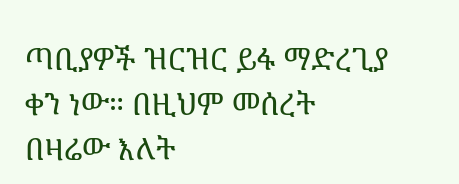ጣቢያዎች ዝርዝር ይፋ ማድረጊያ ቀን ነው። በዚህም መሰረት በዛሬው እለት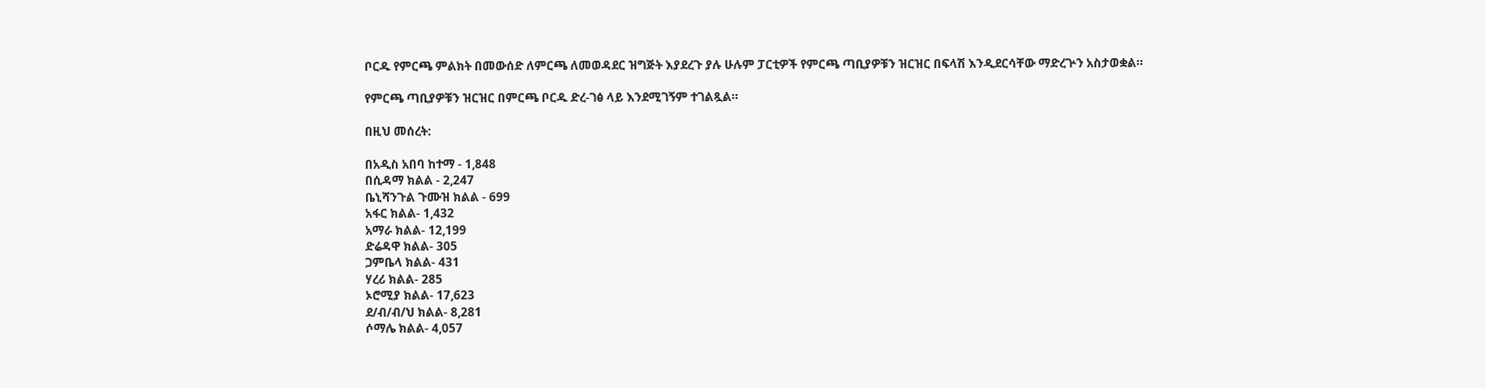ቦርዱ የምርጫ ምልክት በመውሰድ ለምርጫ ለመወዳደር ዝግጅት እያደረጉ ያሉ ሁሉም ፓርቲዎች የምርጫ ጣቢያዎቹን ዝርዝር በፍላሽ እንዲደርሳቸው ማድረጕን አስታወቋል።

የምርጫ ጣቢያዎቹን ዝርዝር በምርጫ ቦርዱ ድረ-ገፅ ላይ እንደሚገኝም ተገልጿል።

በዚህ መሰረት:

በአዲስ አበባ ከተማ - 1,848
በሲዳማ ክልል - 2,247
ቤኒሻንጉል ጉሙዝ ክልል - 699
አፋር ክልል- 1,432
አማራ ክልል- 12,199
ድሬዳዋ ክልል- 305
ጋምቤላ ክልል- 431
ሃረሪ ክልል- 285
ኦሮሚያ ክልል- 17,623
ደ/ብ/ብ/ህ ክልል- 8,281
ሶማሌ ክልል- 4,057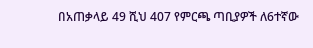በአጠቃላይ 49 ሺህ 407 የምርጫ ጣቢያዎች ለ6ተኛው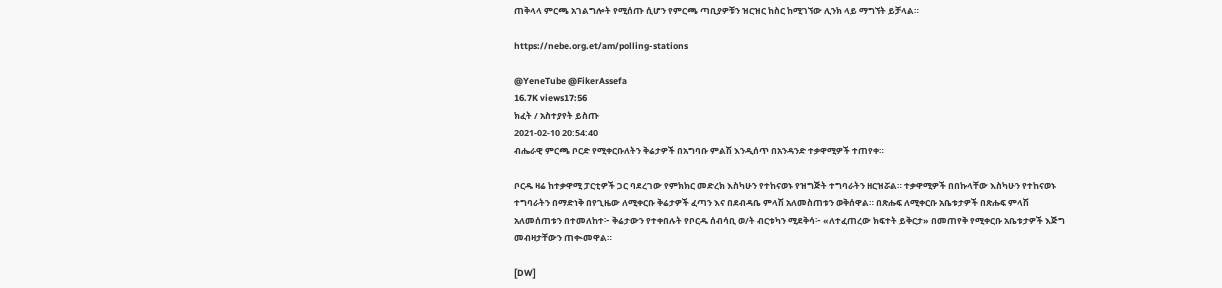ጠቅላላ ምርጫ አገልግሎት የሚሰጡ ሲሆን የምርጫ ጣቢያዎቹን ዝርዝር ከስር ከሚገኘው ሊንክ ላይ ማግኘት ይቻላል።

https://nebe.org.et/am/polling-stations

@YeneTube @FikerAssefa
16.7K views17:56
ክፈት / አስተያየት ይስጡ
2021-02-10 20:54:40
ብሔራዊ ምርጫ ቦርድ የሚቀርቡለትን ቅሬታዎች በአግባቡ ምልሽ እንዲሰጥ በአንዳንድ ተቃዋሚዎች ተጠየቀ።

ቦርዱ ዛሬ ከተቃዋሚ ፓርቲዎች ጋር ባደረገው የምክክር መድረክ እስካሁን የተከናወኑ የዝግጅት ተግባራትን ዘርዝሯል። ተቃዋሚዎች በበኩላቸው እስካሁን የተከናወኑ ተግባራትን በማድነቅ በየጊዜው ለሚቀርቡ ቅሬታዎች ፈጣን እና በደብዳቤ ምላሽ አለመስጠቱን ወቅሰዋል። በጽሑፍ ለሚቀርቡ አቤቱታዎች በጽሑፍ ምላሽ አለመሰጠቱን በተመለከተ፦ ቅሬታውን የተቀበሉት የቦርዱ ሰብሳቢ ወ/ት ብርቱካን ሚደቅሳ፦ «ለተፈጠረው ክፍተት ይቅርታ» በመጠየቅ የሚቀርቡ አቤቱታዎች እጅግ መብዛታቸውን ጠቊመዋል።

[DW]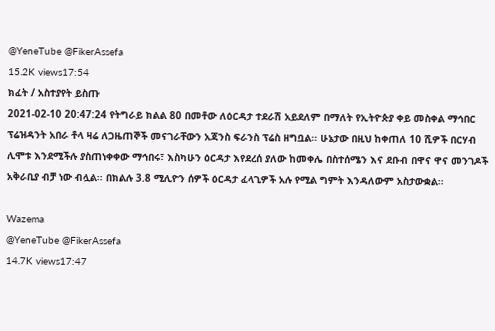@YeneTube @FikerAssefa
15.2K views17:54
ክፈት / አስተያየት ይስጡ
2021-02-10 20:47:24 የትግራይ ክልል 80 በመቶው ለዕርዳታ ተደራሽ አይደለም በማለት የኢትዮጵያ ቀይ መስቀል ማኅበር ፕሬዝዳንት አበራ ቶላ ዛሬ ለጋዜጠኞች መናገራቸውን አጃንስ ፍራንስ ፕሬስ ዘግቧል፡፡ ሁኔታው በዚህ ከቀጠለ 10 ሺዎች በርሃብ ሊሞቱ እንደሚችሉ ያስጠነቀቀው ማኅበሩ፣ እስካሁን ዕርዳታ እየደረሰ ያለው ከመቀሌ በስተሰሜን እና ደቡብ በዋና ዋና መንገዶች አቅራቢያ ብቻ ነው ብሏል፡፡ በክልሉ 3.8 ሚሊዮን ሰዎች ዕርዳታ ፈላጊዎች አሉ የሚል ግምት እንዳለውም አስታውቋል፡፡

Wazema
@YeneTube @FikerAssefa
14.7K views17:47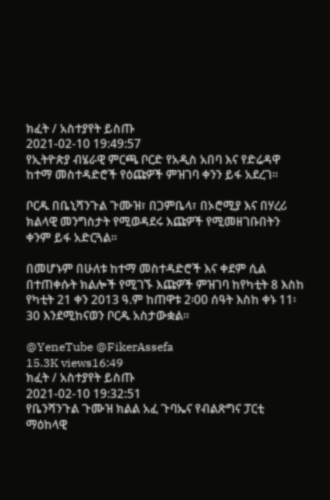ክፈት / አስተያየት ይስጡ
2021-02-10 19:49:57
የኢትዮጵያ ብሄራዊ ምርጫ ቦርድ የአዲስ አበባ እና የድሬዳዋ ከተማ መስተዳድሮች የዕጩዎች ምዝገባ ቀንን ይፋ አደረገ፡፡

ቦርዱ በቤኒሻንጉል ጉሙዝ፣ በጋምቤላ፣ በኦሮሚያ እና በሃረሪ ክልላዊ መንግስታት የሚወዳደሩ እጩዎች የሚመዘገቡበትን ቀንም ይፋ አድርጓል፡፡

በመሆኑም በሁለቱ ከተማ መስተዳድሮች እና ቀደም ሲል በተጠቀሱት ክልሎች የሚገኙ እጩዎች ምዝገባ ከየካቲት 8 እስከ የካቲት 21 ቀን 2013 ዓ.ም ከጠዋቱ 2፡00 ሰዓት እስከ ቀኑ 11፡30 እንደሚከናወን ቦርዱ አስታውቋል፡፡

@YeneTube @FikerAssefa
15.3K views16:49
ክፈት / አስተያየት ይስጡ
2021-02-10 19:32:51
የቤንሻንጉል ጉሙዝ ክልል አፈ ጉባኤና የብልጽግና ፓርቲ ማዕከላዊ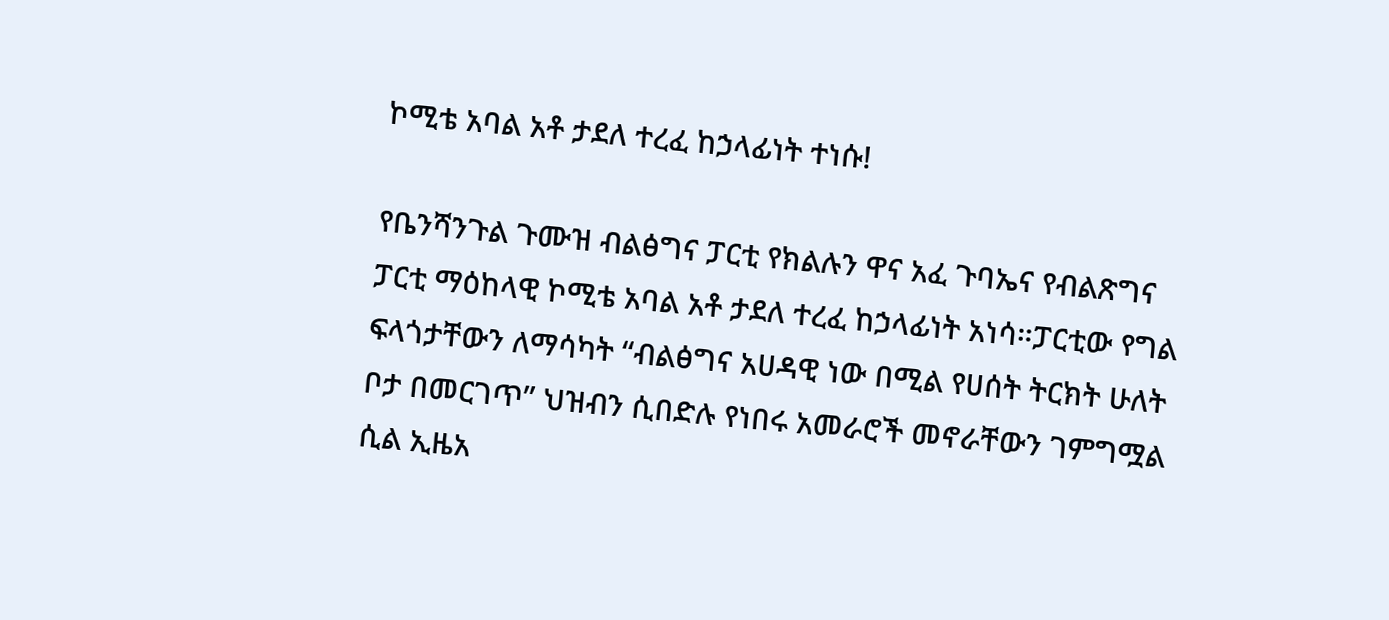ኮሚቴ አባል አቶ ታደለ ተረፈ ከኃላፊነት ተነሱ!

የቤንሻንጉል ጉሙዝ ብልፅግና ፓርቲ የክልሉን ዋና አፈ ጉባኤና የብልጽግና ፓርቲ ማዕከላዊ ኮሚቴ አባል አቶ ታደለ ተረፈ ከኃላፊነት አነሳ።ፓርቲው የግል ፍላጎታቸውን ለማሳካት “ብልፅግና አሀዳዊ ነው በሚል የሀሰት ትርክት ሁለት ቦታ በመርገጥ” ህዝብን ሲበድሉ የነበሩ አመራሮች መኖራቸውን ገምግሟል ሲል ኢዜአ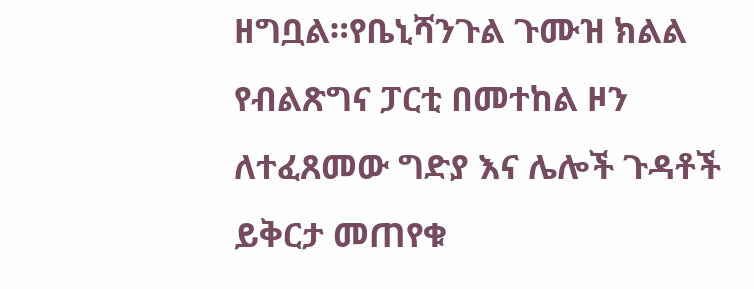ዘግቧል።የቤኒሻንጉል ጉሙዝ ክልል የብልጽግና ፓርቲ በመተከል ዞን ለተፈጸመው ግድያ እና ሌሎች ጉዳቶች ይቅርታ መጠየቁ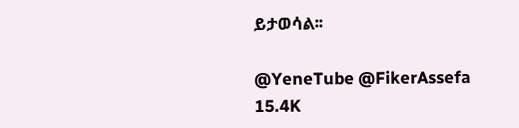ይታወሳል፡፡

@YeneTube @FikerAssefa
15.4K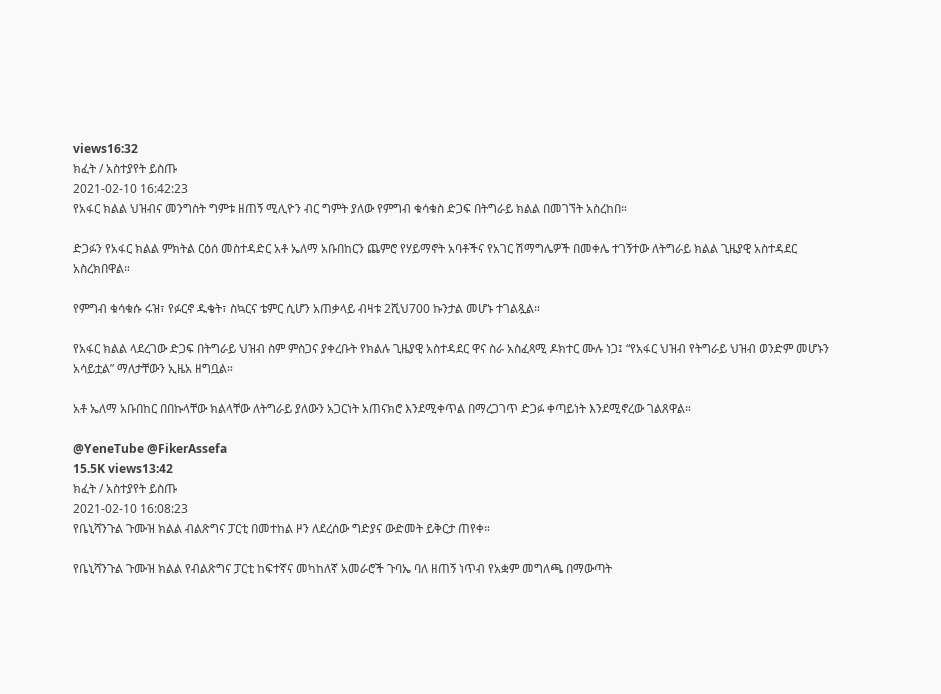views16:32
ክፈት / አስተያየት ይስጡ
2021-02-10 16:42:23
የአፋር ክልል ህዝብና መንግስት ግምቱ ዘጠኝ ሚሊዮን ብር ግምት ያለው የምግብ ቁሳቁስ ድጋፍ በትግራይ ክልል በመገኘት አስረከበ።

ድጋፉን የአፋር ክልል ምክትል ርዕሰ መስተዳድር አቶ ኤለማ አቡበከርን ጨምሮ የሃይማኖት አባቶችና የአገር ሽማግሌዎች በመቀሌ ተገኝተው ለትግራይ ክልል ጊዜያዊ አስተዳደር አስረክበዋል።

የምግብ ቁሳቁሱ ሩዝ፣ የፉርኖ ዱቄት፣ ስኳርና ቴምር ሲሆን አጠቃላይ ብዛቱ 2ሺህ700 ኩንታል መሆኑ ተገልጿል።

የአፋር ክልል ላደረገው ድጋፍ በትግራይ ህዝብ ስም ምስጋና ያቀረቡት የክልሉ ጊዜያዊ አስተዳደር ዋና ስራ አስፈጻሚ ዶክተር ሙሉ ነጋ፤ “የአፋር ህዝብ የትግራይ ህዝብ ወንድም መሆኑን አሳይቷል” ማለታቸውን ኢዜአ ዘግቧል።

አቶ ኤለማ አቡበከር በበኩላቸው ክልላቸው ለትግራይ ያለውን አጋርነት አጠናክሮ እንደሚቀጥል በማረጋገጥ ድጋፉ ቀጣይነት እንደሚኖረው ገልጸዋል።

@YeneTube @FikerAssefa
15.5K views13:42
ክፈት / አስተያየት ይስጡ
2021-02-10 16:08:23
የቤኒሻንጉል ጉሙዝ ክልል ብልጽግና ፓርቲ በመተከል ዞን ለደረሰው ግድያና ውድመት ይቅርታ ጠየቀ።

የቤኒሻንጉል ጉሙዝ ክልል የብልጽግና ፓርቲ ከፍተኛና መካከለኛ አመራሮች ጉባኤ ባለ ዘጠኝ ነጥብ የአቋም መግለጫ በማውጣት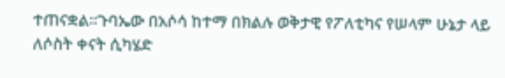ተጠናቋል።ጉባኤው በአሶሳ ከተማ በክልሉ ወቅታዊ የፖለቲካና የሠላም ሁኔታ ላይ ለሶስት ቀናት ሲካሄድ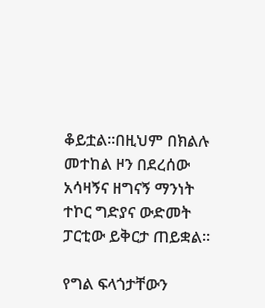ቆይቷል፡፡በዚህም በክልሉ መተከል ዞን በደረሰው አሳዛኝና ዘግናኝ ማንነት ተኮር ግድያና ውድመት ፓርቲው ይቅርታ ጠይቋል፡፡

የግል ፍላጎታቸውን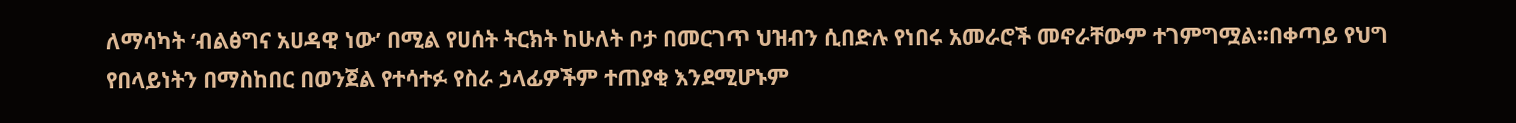ለማሳካት ‘ብልፅግና አሀዳዊ ነው’ በሚል የሀሰት ትርክት ከሁለት ቦታ በመርገጥ ህዝብን ሲበድሉ የነበሩ አመራሮች መኖራቸውም ተገምግሟል፡፡በቀጣይ የህግ የበላይነትን በማስከበር በወንጀል የተሳተፉ የስራ ኃላፊዎችም ተጠያቂ እንደሚሆኑም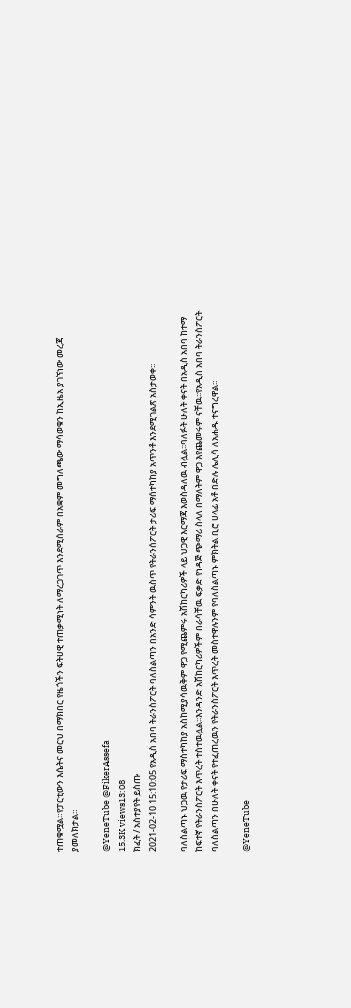ተጠቁሟል።የፓርቲውን እሴትና መርህ በማክበር የዜጎችን ፍትሀዊ ተጠቃሚነት ለማረጋገጥ እንደሚሰራም በአቋም መግለጫው ማሳወቁን ከኢዜአ ያገኘነው መረጃ ያመለክታል።

@YeneTube @FikerAssefa
15.3K views13:08
ክፈት / አስተያየት ይስጡ
2021-02-10 15:10:05 የአዲስ አበባ ትራንስፖርት ባለስልጣን በአንድ ሳምንት ዉስጥ የትራንሰፖርት ታሪፍ ማሰተካከያ አጥንቶ እንደሚገልጽ አስታወቀ፡፡

ባለስልጣኑ ህጋዉ የታሪፍ ማስተካከያ አስከሚያሳዉቅም ዋጋ የሚጨምሩ አሽከርካሪዎች ላይ ህጋዊ እርማጃ እወስዳለዉ ብሏል፡፡ባለፉት ሁለት ቀናት በአዲስ አበባ ከተማ ከፍተኛ የትራንስፖርት እጥረት ተስተዉሏል፡፡እንዳንድ አሽከርካሪዎችም በራሳቸዉ ፍቃድ የነዳጅ ጭማሪ ስላለ በማለትም ዋጋ እየጨመሩም ናቸዉ፡፡የአዲስ አበባ ትራንስፖርት ባለስልጣን በሁለት ቀናት የተፈጠረዉን የትራንስፖርት እጥረት መስተዋሉንም የባለስልጣኑ ምክትል ቢሮ ሀላፊ አቶ በድሉ ሌሊሳ ለአሐዱ ተናግረዋል፡፡

@YeneTube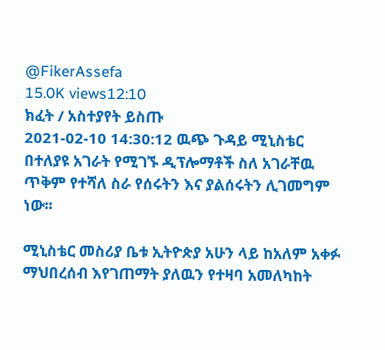@FikerAssefa
15.0K views12:10
ክፈት / አስተያየት ይስጡ
2021-02-10 14:30:12 ዉጭ ጉዳይ ሚኒስቴር በተለያዩ አገራት የሚገኙ ዲፕሎማቶች ስለ አገራቸዉ ጥቅም የተሻለ ስራ የሰሩትን እና ያልሰሩትን ሊገመግም ነው፡፡

ሚኒስቴር መስሪያ ቤቱ ኢትዮጵያ አሁን ላይ ከአለም አቀፉ ማህበረሰብ እየገጠማት ያለዉን የተዛባ አመለካከት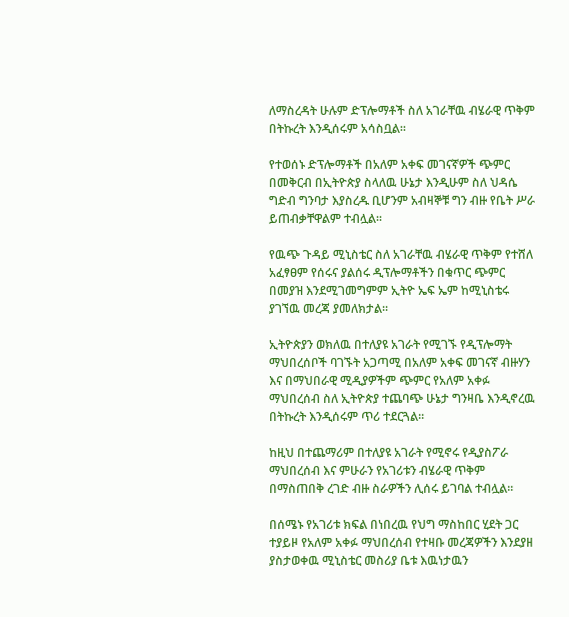ለማስረዳት ሁሉም ድፕሎማቶች ስለ አገራቸዉ ብሄራዊ ጥቅም በትኩረት እንዲሰሩም አሳስቧል፡፡

የተወሰኑ ድፕሎማቶች በአለም አቀፍ መገናኛዎች ጭምር በመቅርብ በኢትዮጵያ ስላለዉ ሁኔታ እንዲሁም ስለ ህዳሴ ግድብ ግንባታ እያስረዱ ቢሆንም አብዛኞቹ ግን ብዙ የቤት ሥራ ይጠብቃቸዋልም ተብሏል፡፡

የዉጭ ጉዳይ ሚኒስቴር ስለ አገራቸዉ ብሄራዊ ጥቅም የተሸለ አፈፃፀም የሰሩና ያልሰሩ ዲፕሎማቶችን በቁጥር ጭምር በመያዝ እንደሚገመግምም ኢትዮ ኤፍ ኤም ከሚኒስቴሩ ያገኘዉ መረጃ ያመለክታል፡፡

ኢትዮጵያን ወክለዉ በተለያዩ አገራት የሚገኙ የዲፕሎማት ማህበረሰቦች ባገኙት አጋጣሚ በአለም አቀፍ መገናኛ ብዙሃን እና በማህበራዊ ሚዲያዎችም ጭምር የአለም አቀፉ ማህበረሰብ ስለ ኢትዮጵያ ተጨባጭ ሁኔታ ግንዛቤ እንዲኖረዉ በትኩረት እንዲሰሩም ጥሪ ተደርጓል፡፡

ከዚህ በተጨማሪም በተለያዩ አገራት የሚኖሩ የዲያስፖራ ማህበረሰብ እና ምሁራን የአገሪቱን ብሄራዊ ጥቅም በማስጠበቅ ረገድ ብዙ ስራዎችን ሊሰሩ ይገባል ተብሏል፡፡

በሰሜኑ የአገሪቱ ክፍል በነበረዉ የህግ ማስከበር ሂደት ጋር ተያይዞ የአለም አቀፉ ማህበረሰብ የተዛቡ መረጃዎችን እንደያዘ ያስታወቀዉ ሚኒስቴር መስሪያ ቤቱ እዉነታዉን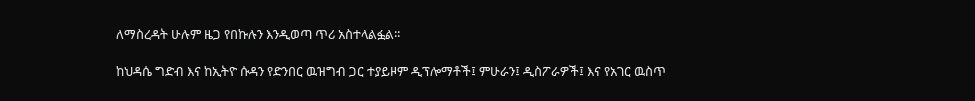ለማስረዳት ሁሉም ዜጋ የበኩሉን እንዲወጣ ጥሪ አስተላልፏል፡፡

ከህዳሴ ግድብ እና ከኢትዮ ሱዳን የድንበር ዉዝግብ ጋር ተያይዞም ዲፕሎማቶች፤ ምሁራን፤ ዲስፖራዎች፤ እና የአገር ዉስጥ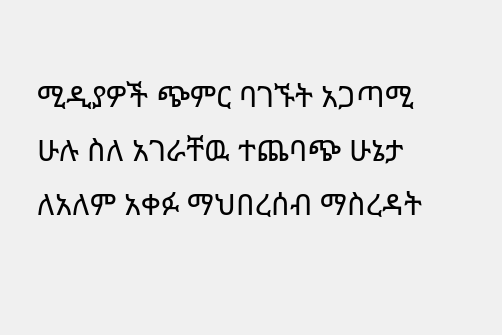ሚዲያዎች ጭምር ባገኙት አጋጣሚ ሁሉ ስለ አገራቸዉ ተጨባጭ ሁኔታ ለአለም አቀፉ ማህበረሰብ ማስረዳት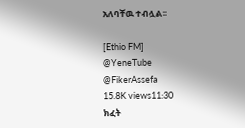አለባቸዉ ተብሏል፡፡

[Ethio FM]
@YeneTube @FikerAssefa
15.8K views11:30
ክፈት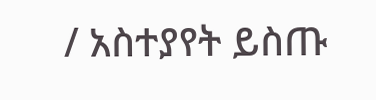/ አስተያየት ይስጡ